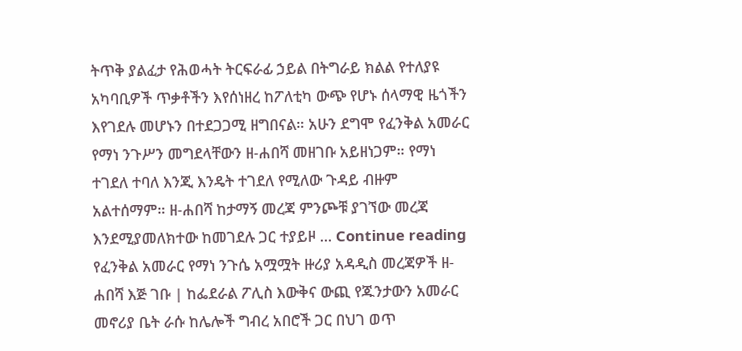ትጥቅ ያልፈታ የሕወሓት ትርፍራፊ ኃይል በትግራይ ክልል የተለያዩ አካባቢዎች ጥቃቶችን እየሰነዘረ ከፖለቲካ ውጭ የሆኑ ሰላማዊ ዜጎችን እየገደሉ መሆኑን በተደጋጋሚ ዘግበናል። አሁን ደግሞ የፈንቅል አመራር የማነ ንጉሥን መግደላቸውን ዘ-ሐበሻ መዘገቡ አይዘነጋም። የማነ ተገደለ ተባለ እንጂ እንዴት ተገደለ የሚለው ጉዳይ ብዙም አልተሰማም። ዘ-ሐበሻ ከታማኝ መረጃ ምንጮቹ ያገኘው መረጃ እንደሚያመለክተው ከመገደሉ ጋር ተያይዞ … Continue reading የፈንቅል አመራር የማነ ንጉሴ አሟሟት ዙሪያ አዳዲስ መረጃዎች ዘ-ሐበሻ እጅ ገቡ | ከፌደራል ፖሊስ እውቅና ውጪ የጁንታውን አመራር መኖሪያ ቤት ራሱ ከሌሎች ግብረ አበሮች ጋር በህገ ወጥ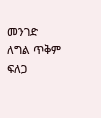መንገድ ለግል ጥቅም ፍለጋ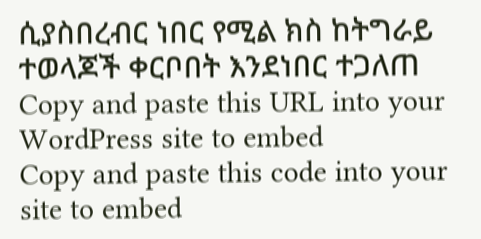ሲያስበረብር ነበር የሚል ክስ ከትግራይ ተወላጆች ቀርቦበት እንደነበር ተጋለጠ
Copy and paste this URL into your WordPress site to embed
Copy and paste this code into your site to embed